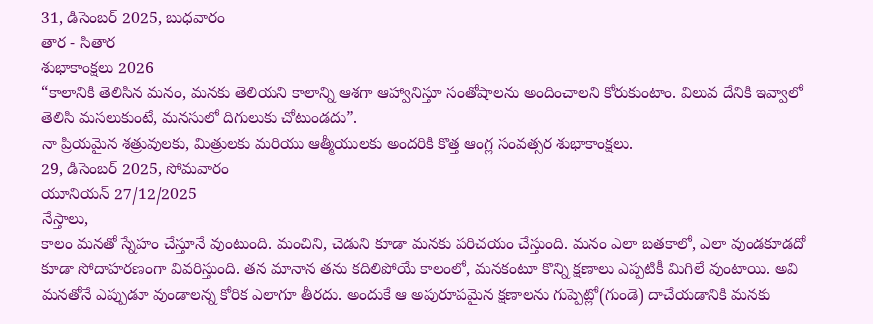31, డిసెంబర్ 2025, బుధవారం
తార - సితార
శుభాకాంక్షలు 2026
“కాలానికి తెలిసిన మనం, మనకు తెలియని కాలాన్ని ఆశగా ఆహ్వానిస్తూ సంతోషాలను అందించాలని కోరుకుంటాం. విలువ దేనికి ఇవ్వాలో తెలిసి మసలుకుంటే, మనసులో దిగులుకు చోటుండదు”.
నా ప్రియమైన శత్రువులకు, మిత్రులకు మరియు ఆత్మీయులకు అందరికి కొత్త ఆంగ్ల సంవత్సర శుభాకాంక్షలు.
29, డిసెంబర్ 2025, సోమవారం
యూనియన్ 27/12/2025
నేస్తాలు,
కాలం మనతో స్నేహం చేస్తూనే వుంటుంది. మంచిని, చెడుని కూడా మనకు పరిచయం చేస్తుంది. మనం ఎలా బతకాలో, ఎలా వుండకూడదో కూడా సోదాహరణంగా వివరిస్తుంది. తన మానాన తను కదిలిపోయే కాలంలో, మనకంటూ కొన్ని క్షణాలు ఎప్పటికీ మిగిలే వుంటాయి. అవి మనతోనే ఎప్పుడూ వుండాలన్న కోరిక ఎలాగూ తీరదు. అందుకే ఆ అపురూపమైన క్షణాలను గుప్పెట్లో(గుండె) దాచేయడానికి మనకు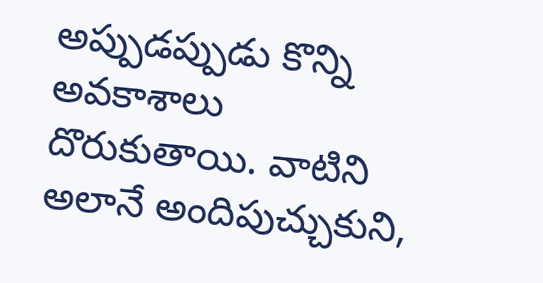అప్పుడప్పుడు కొన్ని అవకాశాలు దొరుకుతాయి. వాటిని అలానే అందిపుచ్చుకుని,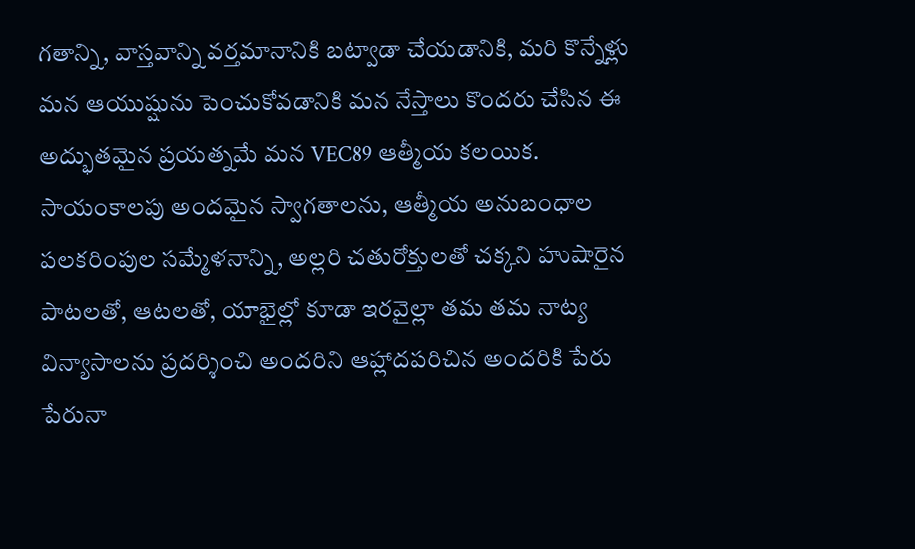గతాన్ని, వాస్తవాన్ని వర్తమానానికి బట్వాడా చేయడానికి, మరి కొన్నేళ్లు మన ఆయుష్షును పెంచుకోవడానికి మన నేస్తాలు కొందరు చేసిన ఈ అద్భుతమైన ప్రయత్నమే మన VEC89 ఆత్మీయ కలయిక.
సాయంకాలపు అందమైన స్వాగతాలను, ఆత్మీయ అనుబంధాల పలకరింపుల సమ్మేళనాన్ని, అల్లరి చతురోక్తులతో చక్కని హుషారైన పాటలతో, ఆటలతో, యాభైల్లో కూడా ఇరవైల్లా తమ తమ నాట్య విన్యాసాలను ప్రదర్శించి అందరిని ఆహ్లాదపరిచిన అందరికి పేరు పేరునా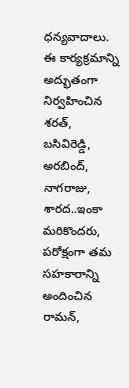ధన్యవాదాలు.
ఈ కార్యక్రమాన్ని అద్భుతంగా నిర్వహించిన శరత్, బసివిరెడ్డి, అరబింద్, నాగరాజు, శారద..ఇంకా మరికొందరు, పరోక్షంగా తమ సహకారాన్ని అందించిన రామన్,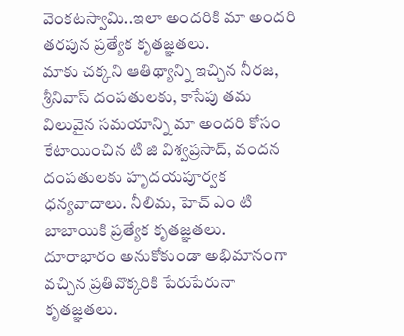వెంకటస్వామి..ఇలా అందరికి మా అందరి తరపున ప్రత్యేక కృతజ్ఞతలు.
మాకు చక్కని ఆతిథ్యాన్ని ఇచ్చిన నీరజ,
శ్రీనివాస్ దంపతులకు, కాసేపు తమ విలువైన సమయాన్ని మా అందరి కోసం కేటాయించిన టి జి విశ్వప్రసాద్, వందన దంపతులకు హృదయపూర్వక ధన్యవాదాలు. నీలిమ, హెచ్ ఎం టి బాబాయికి ప్రత్యేక కృతజ్ఞతలు.
దూరాభారం అనుకోకుండా అభిమానంగా వచ్చిన ప్రతివొక్కరికి పేరుపేరునా కృతజ్ఞతలు.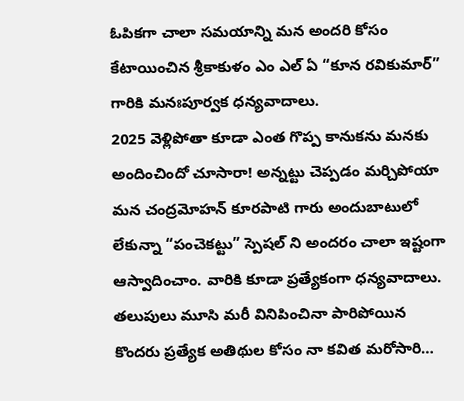ఓపికగా చాలా సమయాన్ని మన అందరి కోసం కేటాయించిన శ్రీకాకుళం ఎం ఎల్ ఏ “కూన రవికుమార్” గారికి మనఃపూర్వక ధన్యవాదాలు.
2025 వెళ్లిపోతా కూడా ఎంత గొప్ప కానుకను మనకు అందించిందో చూసారా! అన్నట్టు చెప్పడం మర్చిపోయా మన చంద్రమోహన్ కూరపాటి గారు అందుబాటులో లేకున్నా “పంచెకట్టు” స్పెషల్ ని అందరం చాలా ఇష్టంగా ఆస్వాదించాం. వారికి కూడా ప్రత్యేకంగా ధన్యవాదాలు.
తలుపులు మూసి మరీ వినిపించినా పారిపోయిన కొందరు ప్రత్యేక అతిథుల కోసం నా కవిత మరోసారి…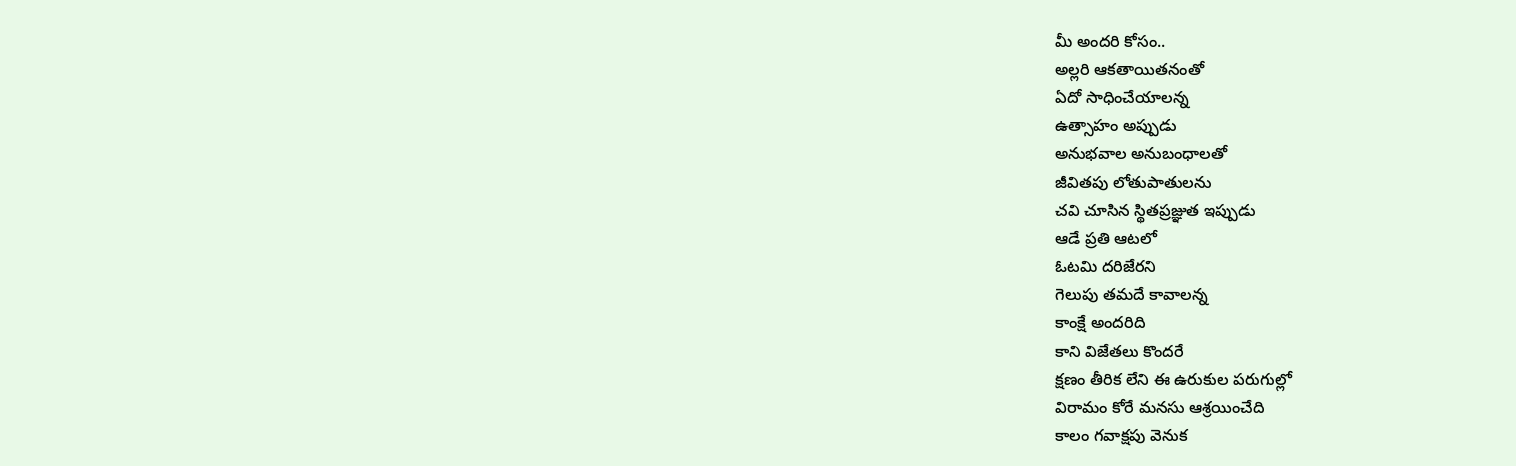మీ అందరి కోసం..
అల్లరి ఆకతాయితనంతో
ఏదో సాధించేయాలన్న
ఉత్సాహం అప్పుడు
అనుభవాల అనుబంధాలతో
జీవితపు లోతుపాతులను
చవి చూసిన స్థితప్రజ్ఞుత ఇప్పుడు
ఆడే ప్రతి ఆటలో
ఓటమి దరిజేరని
గెలుపు తమదే కావాలన్న
కాంక్షే అందరిది
కాని విజేతలు కొందరే
క్షణం తీరిక లేని ఈ ఉరుకుల పరుగుల్లో
విరామం కోరే మనసు ఆశ్రయించేది
కాలం గవాక్షపు వెనుక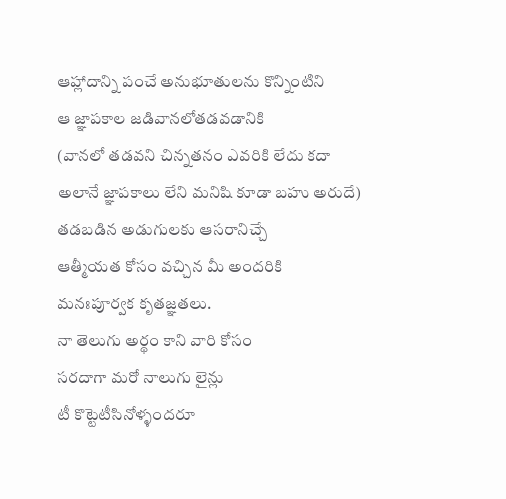ఆహ్లాదాన్ని పంచే అనుభూతులను కొన్నింటిని
ఆ జ్ఞాపకాల జడివానలోతడవడానికి
(వానలో తడవని చిన్నతనం ఎవరికి లేదు కదా
అలానే జ్ఞాపకాలు లేని మనిషి కూడా బహు అరుదే)
తడబడిన అడుగులకు ఆసరానిచ్చే
ఆత్మీయత కోసం వచ్చిన మీ అందరికి
మనఃపూర్వక కృతజ్ఞతలు.
నా తెలుగు అర్థం కాని వారి కోసం
సరదాగా మరో నాలుగు లైన్లు
టీ కొట్టెటీసినోళ్ళందరూ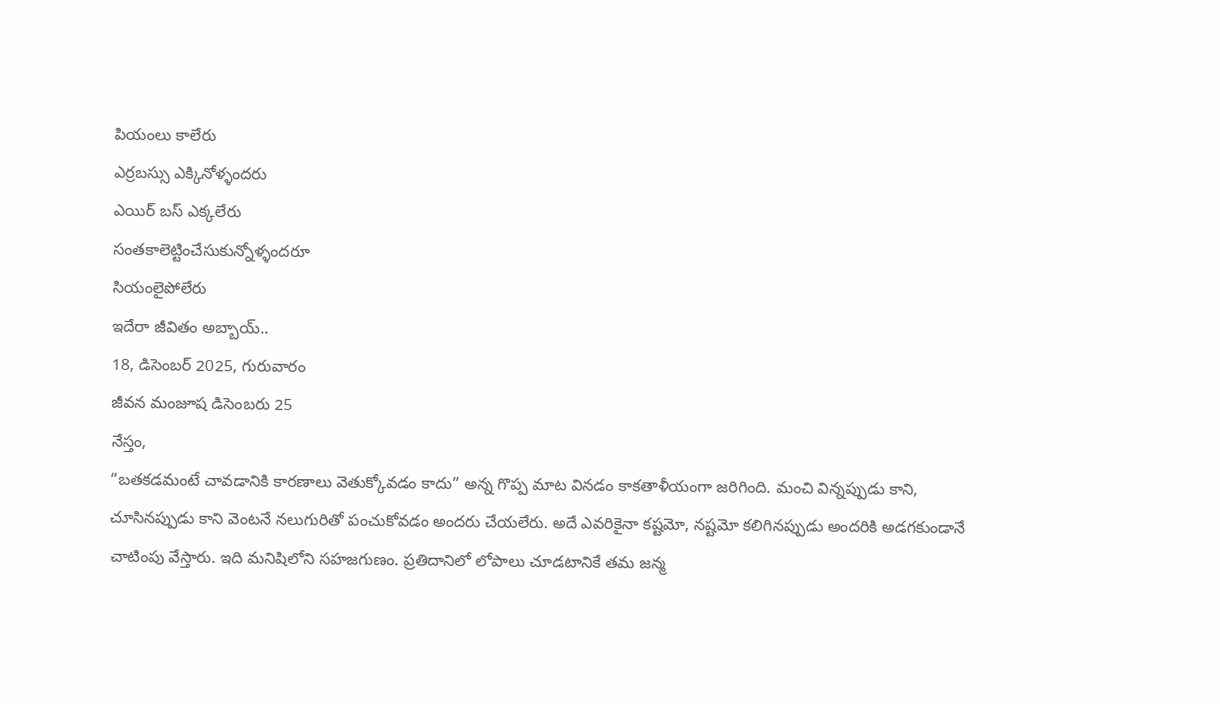పియంలు కాలేరు
ఎర్రబస్సు ఎక్కినోళ్ళందరు
ఎయిర్ బస్ ఎక్కలేరు
సంతకాలెట్టించేసుకున్నోళ్ళందరూ
సియంలైపోలేరు
ఇదేరా జీవితం అబ్బాయ్..
18, డిసెంబర్ 2025, గురువారం
జీవన మంజూష డిసెంబరు 25
నేస్తం,
“బతకడమంటే చావడానికి కారణాలు వెతుక్కోవడం కాదు” అన్న గొప్ప మాట వినడం కాకతాళీయంగా జరిగింది. మంచి విన్నప్పుడు కాని, చూసినప్పుడు కాని వెంటనే నలుగురితో పంచుకోవడం అందరు చేయలేరు. అదే ఎవరికైనా కష్టమో, నష్టమో కలిగినప్పుడు అందరికి అడగకుండానే చాటింపు వేస్తారు. ఇది మనిషిలోని సహజగుణం. ప్రతిదానిలో లోపాలు చూడటానికే తమ జన్మ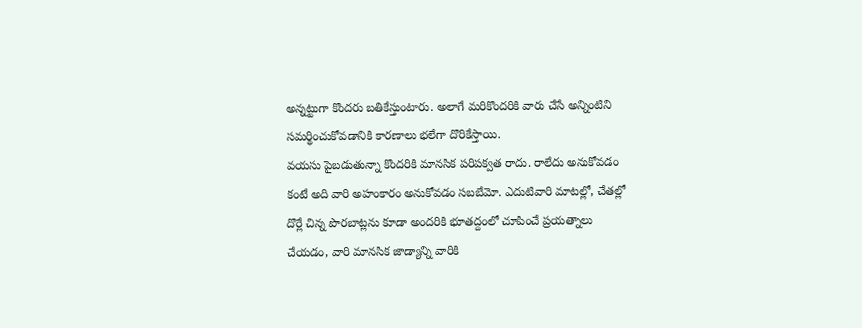అన్నట్టుగా కొందరు బతికేస్తుంటారు. అలాగే మరికొందరికి వారు చేసే అన్నింటిని సమర్థించుకోవడానికి కారణాలు భలేగా దొరికేస్తాయి.
వయసు పైబడుతున్నా కొందరికి మానసిక పరిపక్వత రాదు. రాలేదు అనుకోవడం కంటే అది వారి అహంకారం అనుకోవడం సబబేమో. ఎదుటివారి మాటల్లో, చేతల్లో దొర్లే చిన్న పొరబాట్లను కూడా అందరికి భూతద్దంలో చూపించే ప్రయత్నాలు చేయడం, వారి మానసిక జాడ్యాన్ని వారికి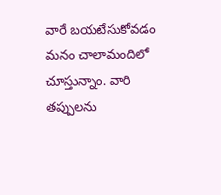వారే బయటేసుకోవడం మనం చాలామందిలో చూస్తున్నాం. వారి తప్పులను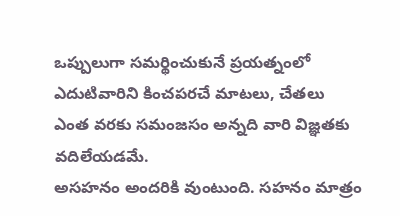ఒప్పులుగా సమర్థించుకునే ప్రయత్నంలో ఎదుటివారిని కించపరచే మాటలు, చేతలు ఎంత వరకు సమంజసం అన్నది వారి విజ్ఞతకు వదిలేయడమే.
అసహనం అందరికి వుంటుంది. సహనం మాత్రం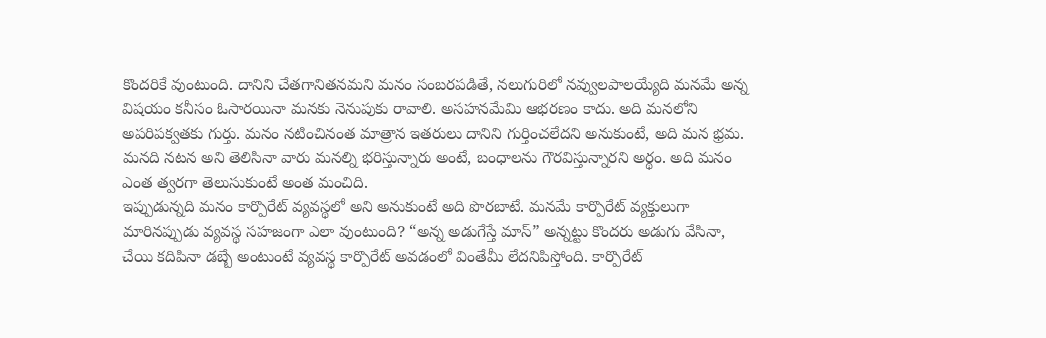కొందరికే వుంటుంది. దానిని చేతగానితనమని మనం సంబరపడితే, నలుగురిలో నవ్వులపాలయ్యేది మనమే అన్న విషయం కనీసం ఓసారయినా మనకు నెనుపుకు రావాలి. అసహనమేమి ఆభరణం కాదు. అది మనలోని అపరిపక్వతకు గుర్తు. మనం నటించినంత మాత్రాన ఇతరులు దానిని గుర్తించలేదని అనుకుంటే, అది మన భ్రమ. మనది నటన అని తెలిసినా వారు మనల్ని భరిస్తున్నారు అంటే, బంధాలను గౌరవిస్తున్నారని అర్థం. అది మనం ఎంత త్వరగా తెలుసుకుంటే అంత మంచిది.
ఇప్పుడున్నది మనం కార్పొరేట్ వ్యవస్థలో అని అనుకుంటే అది పొరబాటే. మనమే కార్పొరేట్ వ్యక్తులుగా మారినప్పుడు వ్యవస్థ సహజంగా ఎలా వుంటుంది? “అన్న అడుగేస్తే మాస్” అన్నట్టు కొందరు అడుగు వేసినా, చేయి కదిపినా డబ్బే అంటుంటే వ్యవస్థ కార్పొరేట్ అవడంలో వింతేమీ లేదనిపిస్తోంది. కార్పొరేట్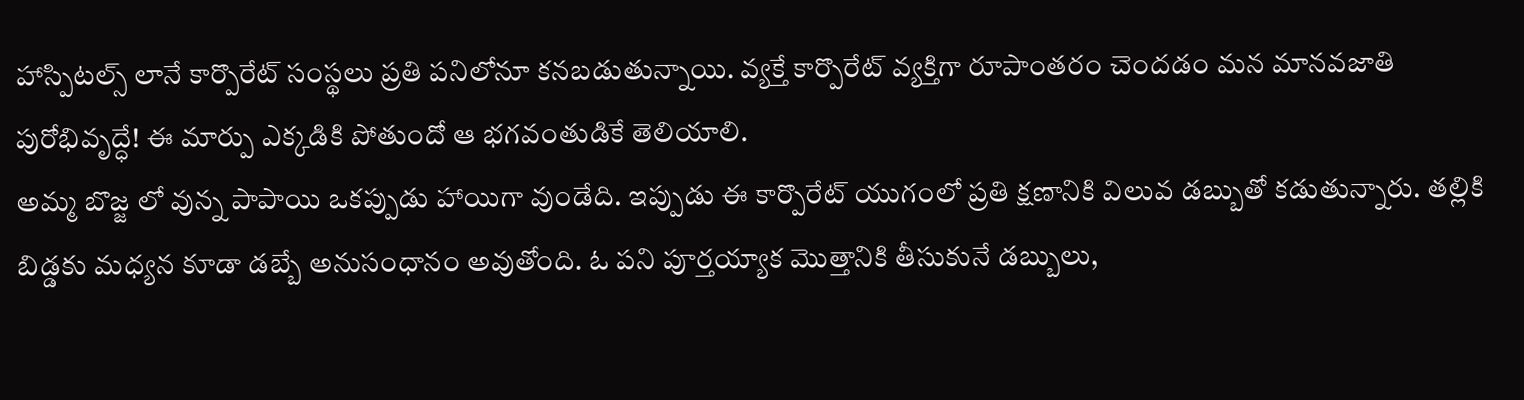హాస్పిటల్స్ లానే కార్పొరేట్ సంస్థలు ప్రతి పనిలోనూ కనబడుతున్నాయి. వ్యక్తే కార్పొరేట్ వ్యక్తిగా రూపాంతరం చెందడం మన మానవజాతి పురోభివృద్ధే! ఈ మార్పు ఎక్కడికి పోతుందో ఆ భగవంతుడికే తెలియాలి.
అమ్మ బొజ్జ లో వున్న పాపాయి ఒకప్పుడు హాయిగా వుండేది. ఇప్పుడు ఈ కార్పొరేట్ యుగంలో ప్రతి క్షణానికి విలువ డబ్బుతో కడుతున్నారు. తల్లికి బిడ్డకు మధ్యన కూడా డబ్బే అనుసంధానం అవుతోంది. ఓ పని పూర్తయ్యాక మెుత్తానికి తీసుకునే డబ్బులు,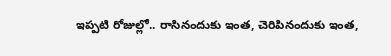ఇప్పటి రోజుల్లో.. రాసినందుకు ఇంత, చెరిపినందుకు ఇంత,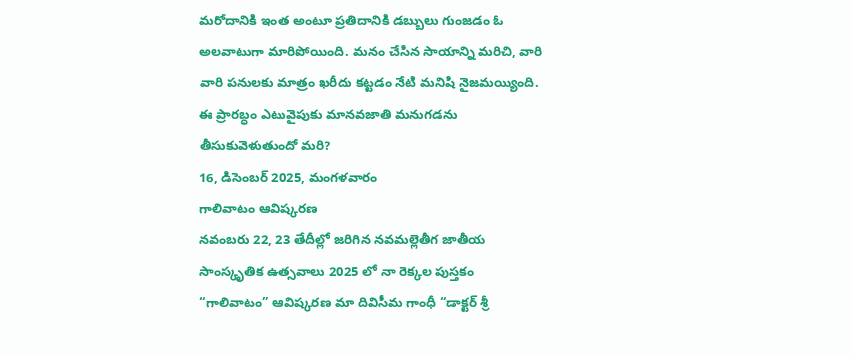మరోదానికి ఇంత అంటూ ప్రతిదానికి డబ్బులు గుంజడం ఓ అలవాటుగా మారిపోయింది. మనం చేసిన సాయాన్ని మరిచి, వారి వారి పనులకు మాత్రం ఖరీదు కట్టడం నేటి మనిషి నైజమయ్యింది. ఈ ప్రారబ్ధం ఎటువైపుకు మానవజాతి మనుగడను తీసుకువెళుతుందో మరి?
16, డిసెంబర్ 2025, మంగళవారం
గాలివాటం ఆవిష్కరణ
నవంబరు 22, 23 తేదీల్లో జరిగిన నవమల్లెతీగ జాతీయ సాంస్కృతిక ఉత్సవాలు 2025 లో నా రెక్కల పుస్తకం “గాలివాటం” ఆవిష్కరణ మా దివిసీమ గాంధీ “డాక్టర్ శ్రీ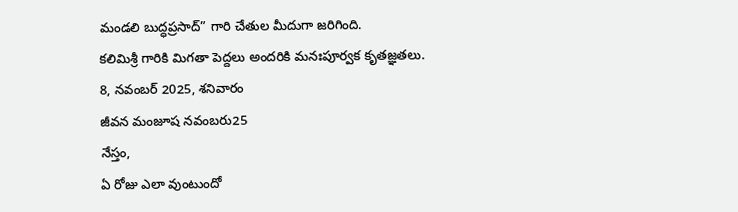మండలి బుద్ధప్రసాద్” గారి చేతుల మీదుగా జరిగింది.
కలిమిశ్రీ గారికి మిగతా పెద్దలు అందరికి మనఃపూర్వక కృతజ్ఞతలు.
8, నవంబర్ 2025, శనివారం
జీవన మంజూష నవంబరు25
నేస్తం,
ఏ రోజు ఎలా వుంటుందో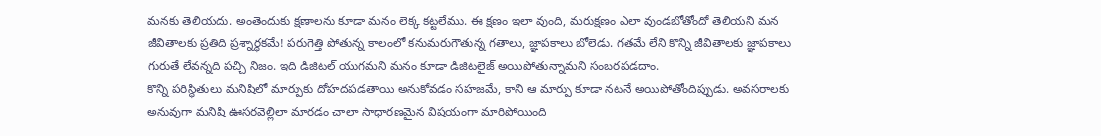మనకు తెలియదు. అంతెందుకు క్షణాలను కూడా మనం లెక్క కట్టలేము. ఈ క్షణం ఇలా వుంది, మరుక్షణం ఎలా వుండబోతోందో తెలియని మన జీవితాలకు ప్రతిది ప్రశ్నార్థకమే! పరుగెత్తి పోతున్న కాలంలో కనుమరుగౌతున్న గతాలు, జ్ఞాపకాలు బోలెడు. గతమే లేని కొన్ని జీవితాలకు జ్ఞాపకాలు గురుతే లేవన్నది పచ్చి నిజం. ఇది డిజిటల్ యుగమని మనం కూడా డిజిటలైజ్ అయిపోతున్నామని సంబరపడదాం.
కొన్ని పరిస్థితులు మనిషిలో మార్పుకు దోహదపడతాయి అనుకోవడం సహజమే, కాని ఆ మార్పు కూడా నటనే అయిపోతోందిప్పుడు. అవసరాలకు అనువుగా మనిషి ఊసరవెల్లిలా మారడం చాలా సాధారణమైన విషయంగా మారిపోయింది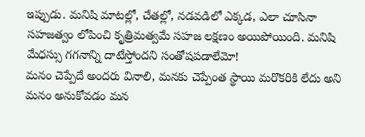ఇప్పుడు. మనిషి మాటల్లో, చేతల్లో, నడవడిలో ఎక్కడ, ఎలా చూసినా సహజత్వం లోపించి కృత్రిమత్వమే సహజ లక్షణం అయిపోయింది. మనిషి మేధస్సు గగనాన్ని దాటేస్తోందని సంతోషపడాలేమో!
మనం చెప్పేదే అందరు వినాలి, మనకు చెప్పేంత స్థాయి మరొకరికి లేదు అని మనం అనుకోవడం మన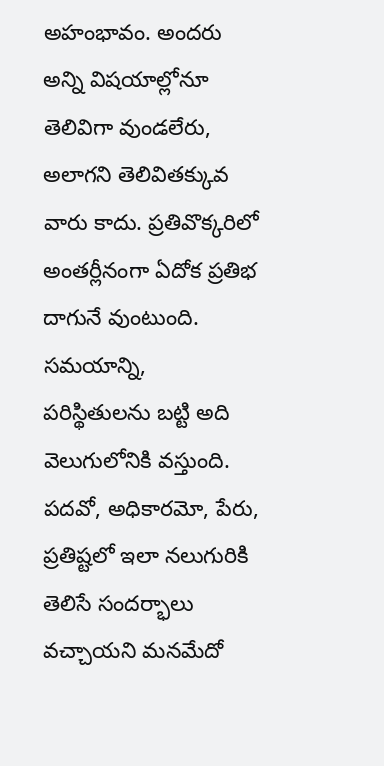అహంభావం. అందరు అన్ని విషయాల్లోనూ తెలివిగా వుండలేరు, అలాగని తెలివితక్కువ వారు కాదు. ప్రతివొక్కరిలో అంతర్లీనంగా ఏదోక ప్రతిభ దాగునే వుంటుంది. సమయాన్ని, పరిస్థితులను బట్టి అది వెలుగులోనికి వస్తుంది. పదవో, అధికారమో, పేరు, ప్రతిష్టలో ఇలా నలుగురికి తెలిసే సందర్భాలు వచ్చాయని మనమేదో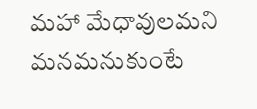మహా మేధావులమని మనమనుకుంటే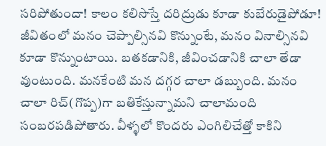సరిపోతుందా! కాలం కలిసొస్తే దరిద్రుడు కూడా కుబేరుడైపోడూ!
జీవితంలో మనం చెప్పాల్సినవి కొన్నుంటే, మనం వినాల్సినవి కూడా కొన్నుంటాయి. బతకడానికి, జీవించడానికి చాలా తేడా వుంటుంది. మనకేంటి మన దగ్గర చాలా డబ్బుంది. మనం చాలా రిచ్(గొప్ప)గా బతికేస్తున్నామని చాలామంది సంబరపడిపోతారు. వీళ్ళలో కొందరు ఎంగిలిచేత్తో కాకిని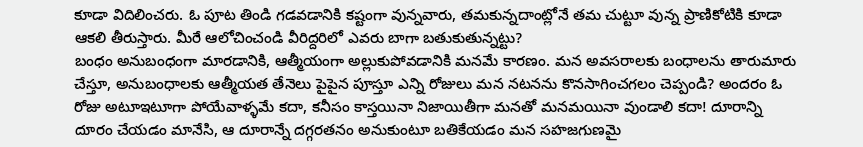కూడా విదిలించరు. ఓ పూట తిండి గడవడానికి కష్టంగా వున్నవారు, తమకున్నదాంట్లోనే తమ చుట్టూ వున్న ప్రాణికోటికి కూడా ఆకలి తీరుస్తారు. మీరే ఆలోచించండి వీరిద్దరిలో ఎవరు బాగా బతుకుతున్నట్టు?
బంధం అనుబంధంగా మారడానికి, ఆత్మీయంగా అల్లుకుపోవడానికి మనమే కారణం. మన అవసరాలకు బంధాలను తారుమారు చేస్తూ, అనుబంధాలకు ఆత్మీయత తేనెలు పైపైన పూస్తూ ఎన్ని రోజులు మన నటనను కొనసాగించగలం చెప్పండి? అందరం ఓ రోజు అటూఇటూగా పోయేవాళ్ళమే కదా, కనీసం కాస్తయినా నిజాయితీగా మనతో మనమయినా వుండాలి కదా! దూరాన్ని దూరం చేయడం మానేసి, ఆ దూరాన్నే దగ్గరతనం అనుకుంటూ బతికేయడం మన సహజగుణమై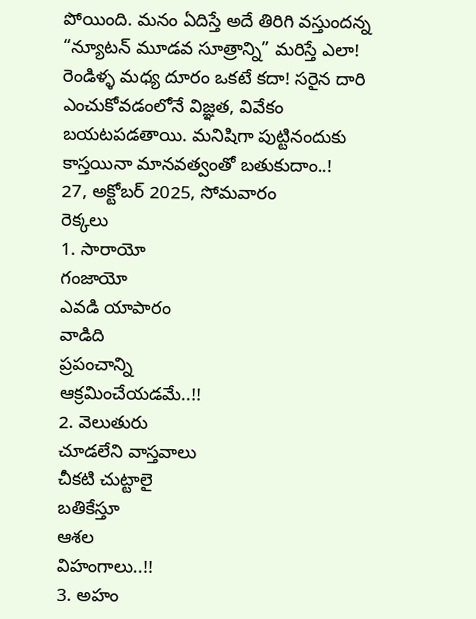పోయింది. మనం ఏదిస్తే అదే తిరిగి వస్తుందన్న “న్యూటన్ మూడవ సూత్రాన్ని” మరిస్తే ఎలా! రెండిళ్ళ మధ్య దూరం ఒకటే కదా! సరైన దారి ఎంచుకోవడంలోనే విజ్ఞత, వివేకం బయటపడతాయి. మనిషిగా పుట్టినందుకు కాస్తయినా మానవత్వంతో బతుకుదాం..!
27, అక్టోబర్ 2025, సోమవారం
రెక్కలు
1. సారాయో
గంజాయో
ఎవడి యాపారం
వాడిది
ప్రపంచాన్ని
ఆక్రమించేయడమే..!!
2. వెలుతురు
చూడలేని వాస్తవాలు
చీకటి చుట్టాలై
బతికేస్తూ
ఆశల
విహంగాలు..!!
3. అహం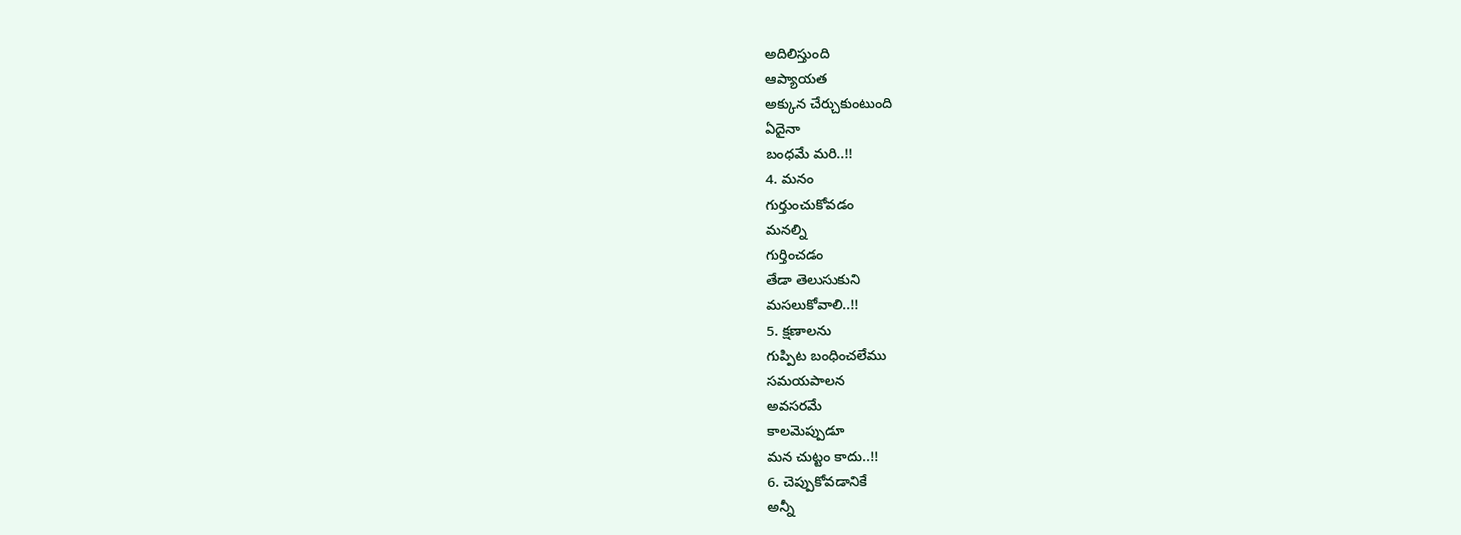అదిలిస్తుంది
ఆప్యాయత
అక్కున చేర్చుకుంటుంది
ఏదైనా
బంధమే మరి..!!
4. మనం
గుర్తుంచుకోవడం
మనల్ని
గుర్తించడం
తేడా తెలుసుకుని
మసలుకోవాలి..!!
5. క్షణాలను
గుప్పిట బంధించలేము
సమయపాలన
అవసరమే
కాలమెప్పుడూ
మన చుట్టం కాదు..!!
6. చెప్పుకోవడానికే
అన్నీ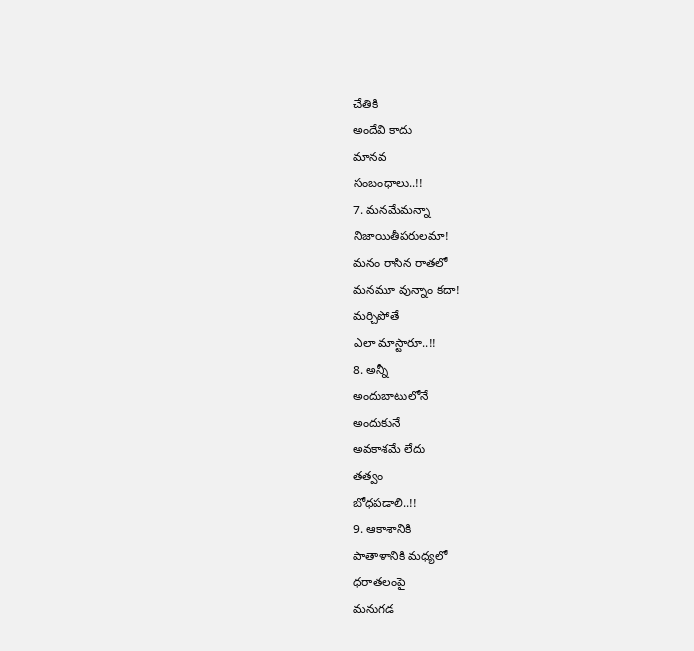చేతికి
అందేవి కాదు
మానవ
సంబంధాలు..!!
7. మనమేమన్నా
నిజాయితీపరులమా!
మనం రాసిన రాతలో
మనమూ వున్నాం కదా!
మర్చిపోతే
ఎలా మాస్టారూ..!!
8. అన్నీ
అందుబాటులోనే
అందుకునే
అవకాశమే లేదు
తత్వం
బోధపడాలి..!!
9. ఆకాశానికి
పాతాళానికి మధ్యలో
ధరాతలంపై
మనుగడ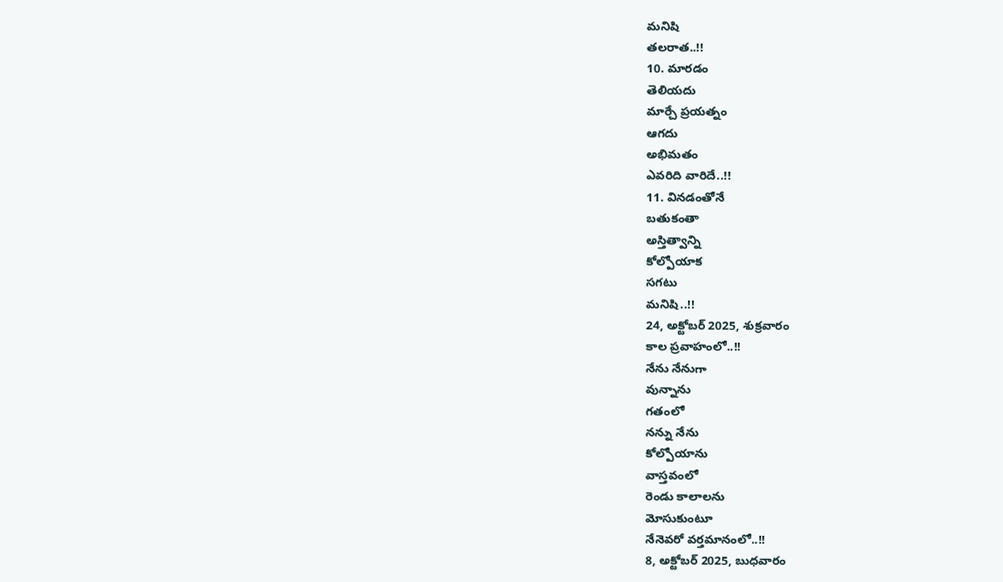మనిషి
తలరాత..!!
10. మారడం
తెలియదు
మార్చే ప్రయత్నం
ఆగదు
అభిమతం
ఎవరిది వారిదే..!!
11. వినడంతోనే
బతుకంతా
అస్తిత్వాన్ని
కోల్పోయాక
సగటు
మనిషి..!!
24, అక్టోబర్ 2025, శుక్రవారం
కాల ప్రవాహంలో..!!
నేను నేనుగా
వున్నాను
గతంలో
నన్ను నేను
కోల్పోయాను
వాస్తవంలో
రెండు కాలాలను
మోసుకుంటూ
నేనెవరో వర్తమానంలో..!!
8, అక్టోబర్ 2025, బుధవారం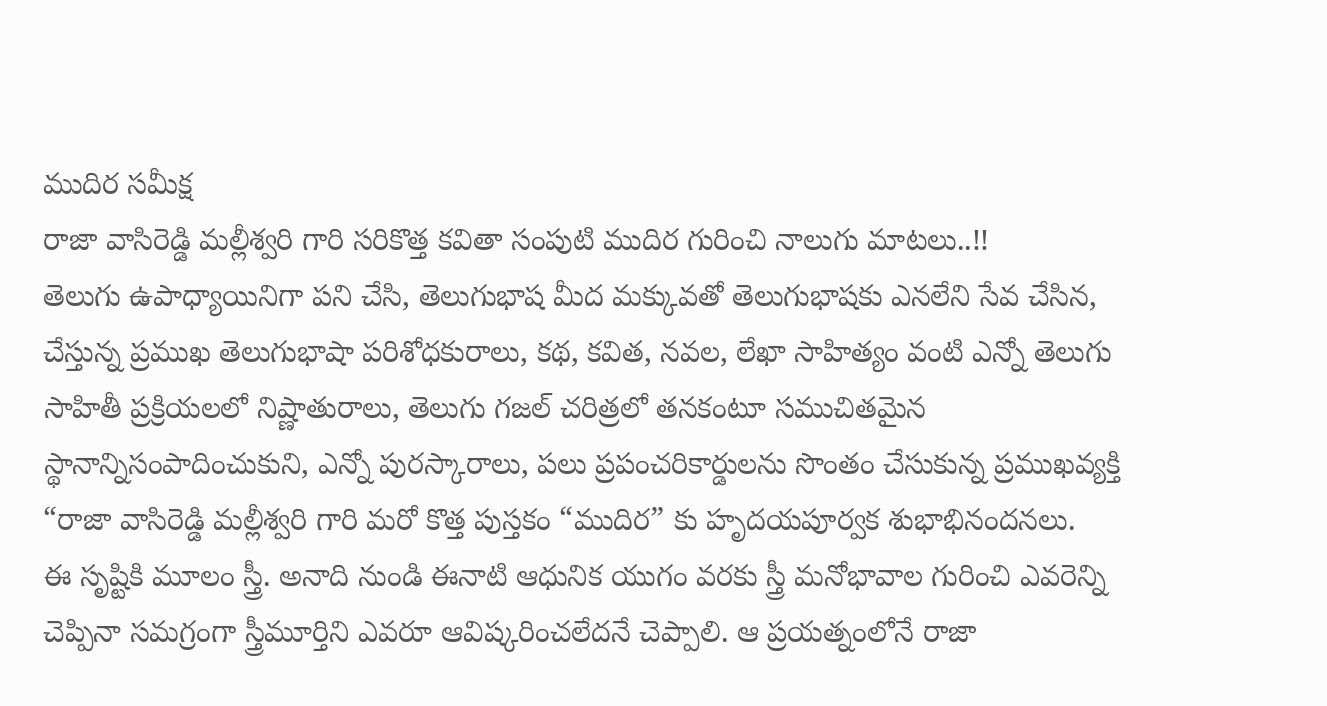ముదిర సమీక్ష
రాజా వాసిరెడ్డి మల్లీశ్వరి గారి సరికొత్త కవితా సంపుటి ముదిర గురించి నాలుగు మాటలు..!!
తెలుగు ఉపాధ్యాయినిగా పని చేసి, తెలుగుభాష మీద మక్కువతో తెలుగుభాషకు ఎనలేని సేవ చేసిన, చేస్తున్న ప్రముఖ తెలుగుభాషా పరిశోధకురాలు, కథ, కవిత, నవల, లేఖా సాహిత్యం వంటి ఎన్నో తెలుగు సాహితీ ప్రక్రియలలో నిష్ణాతురాలు, తెలుగు గజల్ చరిత్రలో తనకంటూ సముచితమైన స్థానాన్నిసంపాదించుకుని, ఎన్నో పురస్కారాలు, పలు ప్రపంచరికార్డులను సొంతం చేసుకున్న ప్రముఖవ్యక్తి “రాజా వాసిరెడ్డి మల్లీశ్వరి గారి మరో కొత్త పుస్తకం “ముదిర” కు హృదయపూర్వక శుభాభినందనలు.
ఈ సృష్టికి మూలం స్త్రీ. అనాది నుండి ఈనాటి ఆధునిక యుగం వరకు స్త్రీ మనోభావాల గురించి ఎవరెన్ని చెప్పినా సమగ్రంగా స్త్రీమూర్తిని ఎవరూ ఆవిష్కరించలేదనే చెప్పాలి. ఆ ప్రయత్నంలోనే రాజా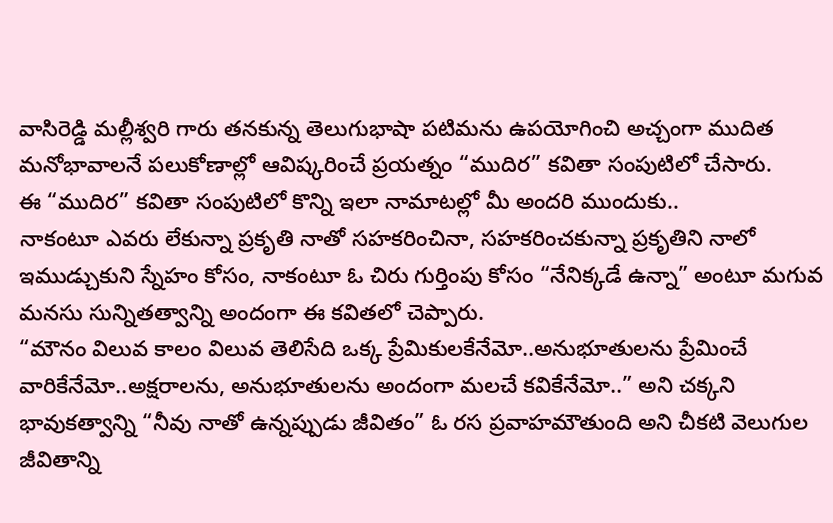వాసిరెడ్డి మల్లీశ్వరి గారు తనకున్న తెలుగుభాషా పటిమను ఉపయోగించి అచ్చంగా ముదిత మనోభావాలనే పలుకోణాల్లో ఆవిష్కరించే ప్రయత్నం “ముదిర” కవితా సంపుటిలో చేసారు.
ఈ “ముదిర” కవితా సంపుటిలో కొన్ని ఇలా నామాటల్లో మీ అందరి ముందుకు..
నాకంటూ ఎవరు లేకున్నా ప్రకృతి నాతో సహకరించినా, సహకరించకున్నా ప్రకృతిని నాలో ఇముడ్చుకుని స్నేహం కోసం, నాకంటూ ఓ చిరు గుర్తింపు కోసం “నేనిక్కడే ఉన్నా” అంటూ మగువ మనసు సున్నితత్వాన్ని అందంగా ఈ కవితలో చెప్పారు.
“మౌనం విలువ కాలం విలువ తెలిసేది ఒక్క ప్రేమికులకేనేమో..అనుభూతులను ప్రేమించే వారికేనేమో..అక్షరాలను, అనుభూతులను అందంగా మలచే కవికేనేమో..” అని చక్కని భావుకత్వాన్ని “నీవు నాతో ఉన్నప్పుడు జీవితం” ఓ రస ప్రవాహమౌతుంది అని చీకటి వెలుగుల జీవితాన్ని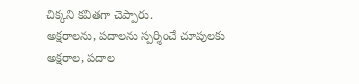చిక్కని కవితగా చెప్పారు.
అక్షరాలను, పదాలను స్పర్శించే చూపులకు అక్షరాల, పదాల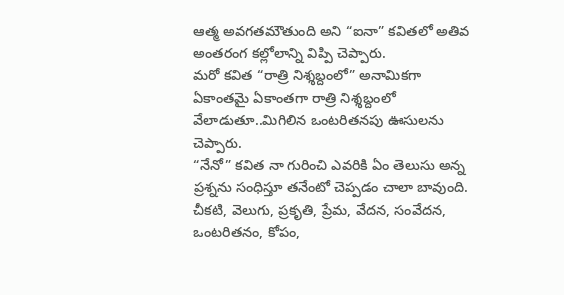ఆత్మ అవగతమౌతుంది అని “ఐనా” కవితలో అతివ అంతరంగ కల్లోలాన్ని విప్పి చెప్పారు.
మరో కవిత “రాత్రి నిశ్శబ్దంలో” అనామికగా ఏకాంతమై ఏకాంతగా రాత్రి నిశ్శబ్దంలో వేలాడుతూ..మిగిలిన ఒంటరితనపు ఊసులను చెప్పారు.
“నేనో” కవిత నా గురించి ఎవరికి ఏం తెలుసు అన్న ప్రశ్నను సంధిస్తూ తనేంటో చెప్పడం చాలా బావుంది.
చీకటి, వెలుగు, ప్రకృతి, ప్రేమ, వేదన, సంవేదన, ఒంటరితనం, కోపం,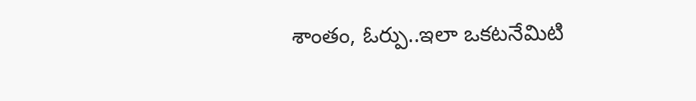శాంతం, ఓర్పు..ఇలా ఒకటనేమిటి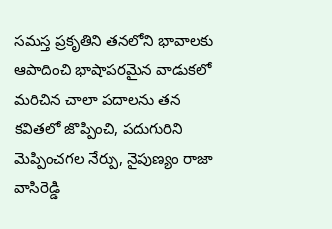సమస్త ప్రకృతిని తనలోని భావాలకు ఆపాదించి భాషాపరమైన వాడుకలో మరిచిన చాలా పదాలను తన కవితలో జొప్పించి, పదుగురిని మెప్పించగల నేర్పు, నైపుణ్యం రాజా వాసిరెడ్డి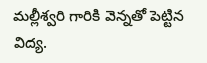మల్లీశ్వరి గారికి వెన్నతో పెట్టిన విద్య.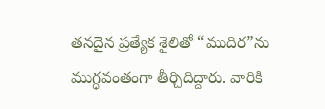తనదైన ప్రత్యేక శైలితో “ముదిర”ను ముగ్ధవంతంగా తీర్చిదిద్దారు. వారికి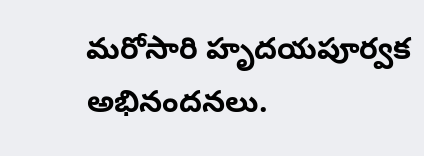మరోసారి హృదయపూర్వక అభినందనలు.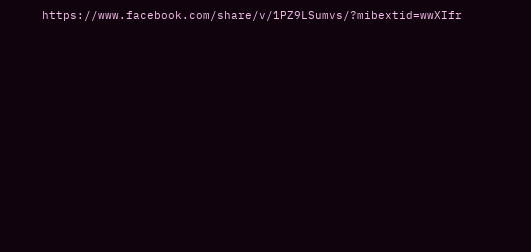https://www.facebook.com/share/v/1PZ9LSumvs/?mibextid=wwXIfr